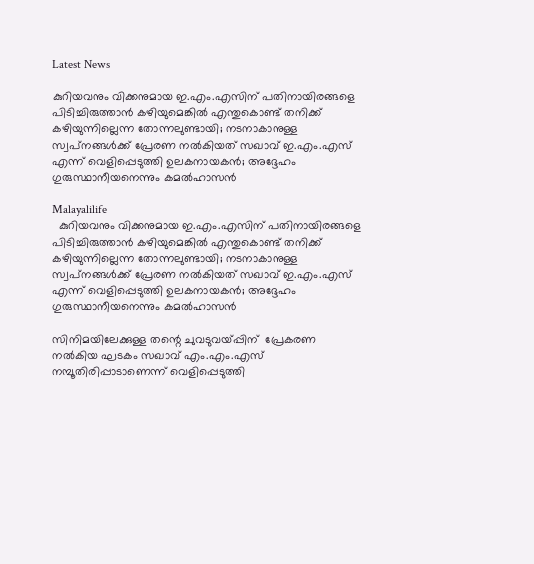Latest News

കുറിയവനും വിക്കനുമായ ഇ.എം.എസിന് പതിനായിരങ്ങളെ പിടിച്ചിരുത്താന്‍ കഴിയുമെങ്കില്‍ എന്തുകൊണ്ട് തനിക്ക് കഴിയുന്നില്ലെന്ന തോന്നലുണ്ടായി; നടനാകാനുള്ള സ്വപ്‌നങ്ങള്‍ക്ക് പ്രേരണ നല്‍കിയത് സഖാവ് ഇ.എം.എസ് എന്ന് വെളിപ്പെടുത്തി ഉലകനായകന്‍; അദ്ദേഹം ഗുരുസ്ഥാനീയനെന്നും കമല്‍ഹാസന്‍

Malayalilife
  കുറിയവനും വിക്കനുമായ ഇ.എം.എസിന് പതിനായിരങ്ങളെ പിടിച്ചിരുത്താന്‍ കഴിയുമെങ്കില്‍ എന്തുകൊണ്ട് തനിക്ക് കഴിയുന്നില്ലെന്ന തോന്നലുണ്ടായി; നടനാകാനുള്ള സ്വപ്‌നങ്ങള്‍ക്ക് പ്രേരണ നല്‍കിയത് സഖാവ് ഇ.എം.എസ് എന്ന് വെളിപ്പെടുത്തി ഉലകനായകന്‍; അദ്ദേഹം ഗുരുസ്ഥാനീയനെന്നും കമല്‍ഹാസന്‍

സിനിമയിലേക്കുള്ള തന്റെ ചുവടുവയ്പ്പിന്  പ്രേകരണ നല്‍കിയ ഘടകം സഖാവ് എം.എം.എസ് നമ്പൂതിരിപ്പാടാണെന്ന് വെളിപ്പെടുത്തി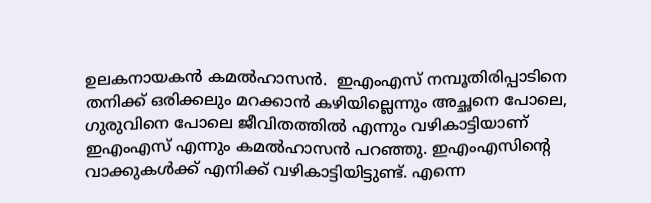ഉലകനായകന്‍ കമല്‍ഹാസന്‍.  ഇഎംഎസ് നമ്പൂതിരിപ്പാടിനെ തനിക്ക് ഒരിക്കലും മറക്കാന്‍ കഴിയില്ലെന്നും അച്ഛനെ പോലെ, ഗുരുവിനെ പോലെ ജീവിതത്തില്‍ എന്നും വഴികാട്ടിയാണ് ഇഎംഎസ് എന്നും കമല്‍ഹാസന്‍ പറഞ്ഞു. ഇഎംഎസിന്റെ വാക്കുകള്‍ക്ക് എനിക്ക് വഴികാട്ടിയിട്ടുണ്ട്. എന്നെ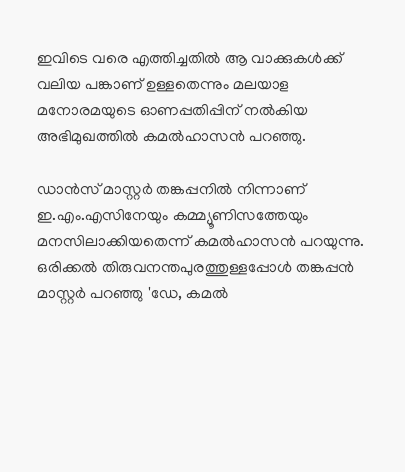ഇവിടെ വരെ എത്തിച്ചതില്‍ ആ വാക്കുകള്‍ക്ക് വലിയ പങ്കാണ് ഉള്ളതെന്നും മലയാള മനോരമയുടെ ഓണപ്പതിപ്പിന് നല്‍കിയ അഭിമുഖത്തില്‍ കമല്‍ഹാസന്‍ പറഞ്ഞു.

ഡാന്‍സ് മാസ്റ്റര്‍ തങ്കപ്പനില്‍ നിന്നാണ് ഇ.എം.എസിനേയും കമ്മ്യൂണിസത്തേയും മനസിലാക്കിയതെന്ന് കമല്‍ഹാസന്‍ പറയുന്നു. ഒരിക്കല്‍ തിരുവനന്തപുരത്തുള്ളപ്പോള്‍ തങ്കപ്പന്‍ മാസ്റ്റര്‍ പറഞ്ഞു 'ഡേ, കമല്‍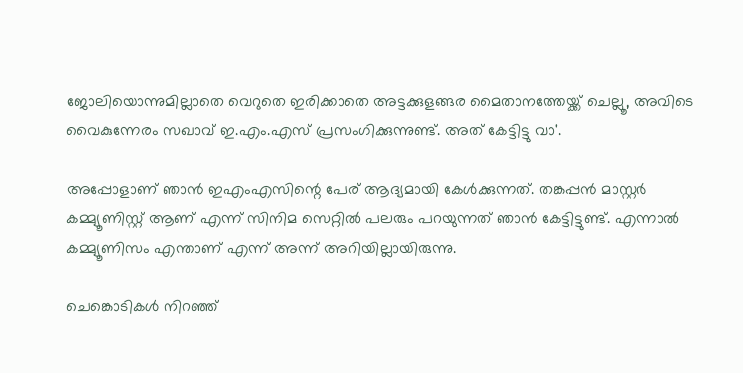ജോലിയൊന്നുമില്ലാതെ വെറുതെ ഇരിക്കാതെ അട്ടക്കുളങ്ങര മൈതാനത്തേയ്ക്ക് ചെല്ലൂ, അവിടെ വൈകുന്നേരം സഖാവ് ഇ.എം.എസ് പ്രസംഗിക്കുന്നുണ്ട്. അത് കേട്ടിട്ടു വാ'.

അപ്പോളാണ് ഞാന്‍ ഇഎംഎസിന്റെ പേര് ആദ്യമായി കേള്‍ക്കുന്നത്. തങ്കപ്പന്‍ മാസ്റ്റര്‍ കമ്മ്യൂണിസ്റ്റ് ആണ് എന്ന് സിനിമ സെറ്റില്‍ പലരും പറയുന്നത് ഞാന്‍ കേട്ടിട്ടുണ്ട്. എന്നാല്‍ കമ്മ്യൂണിസം എന്താണ് എന്ന് അന്ന് അറിയില്ലായിരുന്നു.

ചെങ്കൊടികള്‍ നിറഞ്ഞ്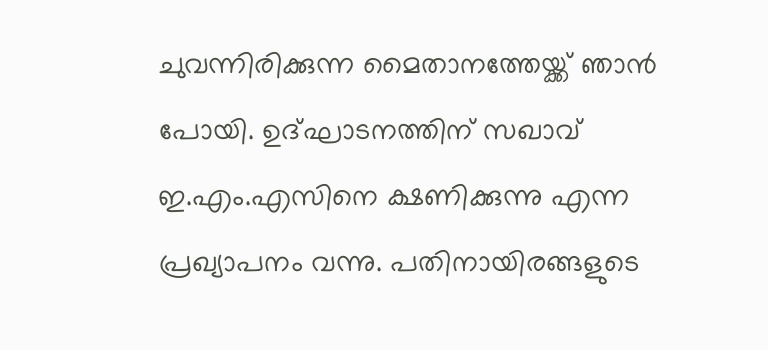ചുവന്നിരിക്കുന്ന മൈതാനത്തേയ്ക്ക് ഞാന്‍ പോയി. ഉദ്ഘാടനത്തിന് സഖാവ് ഇ.എം.എസിനെ ക്ഷണിക്കുന്നു എന്ന പ്രഖ്യാപനം വന്നു. പതിനായിരങ്ങളുടെ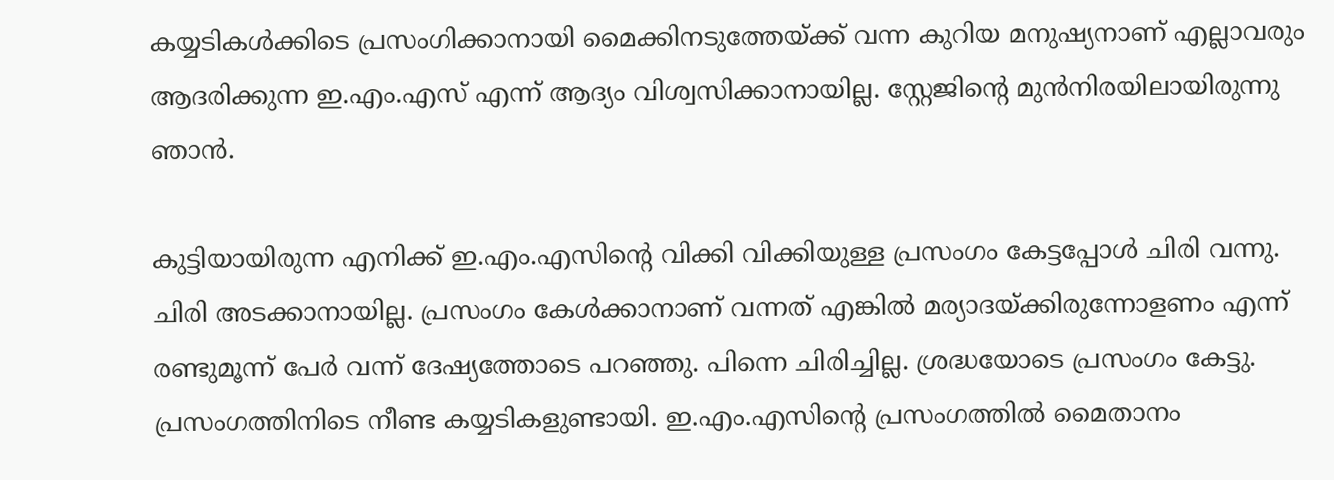കയ്യടികള്‍ക്കിടെ പ്രസംഗിക്കാനായി മൈക്കിനടുത്തേയ്ക്ക് വന്ന കുറിയ മനുഷ്യനാണ് എല്ലാവരും ആദരിക്കുന്ന ഇ.എം.എസ് എന്ന് ആദ്യം വിശ്വസിക്കാനായില്ല. സ്റ്റേജിന്റെ മുന്‍നിരയിലായിരുന്നു ഞാന്‍.

കുട്ടിയായിരുന്ന എനിക്ക് ഇ.എം.എസിന്റെ വിക്കി വിക്കിയുള്ള പ്രസംഗം കേട്ടപ്പോള്‍ ചിരി വന്നു. ചിരി അടക്കാനായില്ല. പ്രസംഗം കേള്‍ക്കാനാണ് വന്നത് എങ്കില്‍ മര്യാദയ്ക്കിരുന്നോളണം എന്ന് രണ്ടുമൂന്ന് പേര്‍ വന്ന് ദേഷ്യത്തോടെ പറഞ്ഞു. പിന്നെ ചിരിച്ചില്ല. ശ്രദ്ധയോടെ പ്രസംഗം കേട്ടു. പ്രസംഗത്തിനിടെ നീണ്ട കയ്യടികളുണ്ടായി. ഇ.എം.എസിന്റെ പ്രസംഗത്തില്‍ മൈതാനം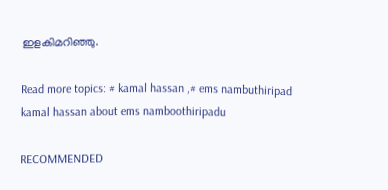ഇളകിമറിഞ്ഞു.

Read more topics: # kamal hassan ,# ems nambuthiripad
kamal hassan about ems namboothiripadu

RECOMMENDED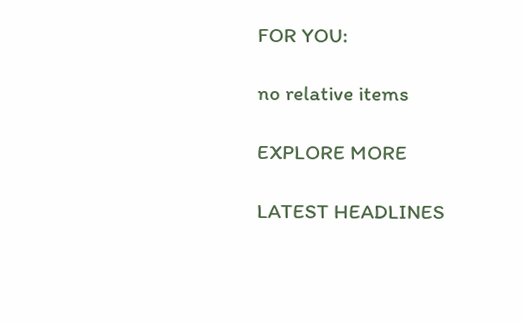FOR YOU:

no relative items

EXPLORE MORE

LATEST HEADLINES